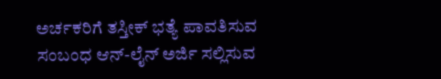ಅರ್ಚಕರಿಗೆ ತಸ್ತೀಕ್ ಭತ್ಯೆ ಪಾವತಿಸುವ ಸಂಬಂಧ ಆನ್-ಲೈನ್ ಅರ್ಜಿ ಸಲ್ಲಿಸುವ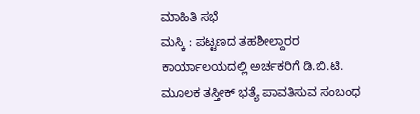ಮಾಹಿತಿ ಸಭೆ
ಮಸ್ಕಿ : ಪಟ್ಟಣದ ತಹಶೀಲ್ದಾರರ ಕಾರ್ಯಾಲಯದಲ್ಲಿ ಅರ್ಚಕರಿಗೆ ಡಿ.ಬಿ.ಟಿ. ಮೂಲಕ ತಸ್ತೀಕ್ ಭತ್ಯೆ ಪಾವತಿಸುವ ಸಂಬಂಧ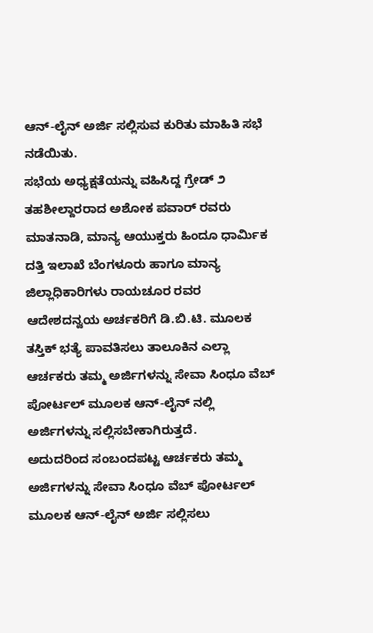ಆನ್-ಲೈನ್ ಅರ್ಜಿ ಸಲ್ಲಿಸುವ ಕುರಿತು ಮಾಹಿತಿ ಸಭೆ ನಡೆಯಿತು.
ಸಭೆಯ ಅಧ್ಯಕ್ಷತೆಯನ್ನು ವಹಿಸಿದ್ದ ಗ್ರೇಡ್ ೨ ತಹಶೀಲ್ದಾರರಾದ ಅಶೋಕ ಪವಾರ್ ರವರು ಮಾತನಾಡಿ, ಮಾನ್ಯ ಆಯುಕ್ತರು ಹಿಂದೂ ಧಾರ್ಮಿಕ ದತ್ತಿ ಇಲಾಖೆ ಬೆಂಗಳೂರು ಹಾಗೂ ಮಾನ್ಯ ಜಿಲ್ಲಾಧಿಕಾರಿಗಳು ರಾಯಚೂರ ರವರ ಆದೇಶದನ್ವಯ ಅರ್ಚಕರಿಗೆ ಡಿ.ಬಿ.ಟಿ. ಮೂಲಕ ತಸ್ತಿಕ್ ಭತ್ಯೆ ಪಾವತಿಸಲು ತಾಲೂಕಿನ ಎಲ್ಲಾ ಆರ್ಚಕರು ತಮ್ಮ ಅರ್ಜಿಗಳನ್ನು ಸೇವಾ ಸಿಂಧೂ ವೆಬ್ ಪೋರ್ಟಲ್ ಮೂಲಕ ಆನ್-ಲೈನ್ ನಲ್ಲಿ ಅರ್ಜಿಗಳನ್ನು ಸಲ್ಲಿಸಬೇಕಾಗಿರುತ್ತದೆ.
ಅದುದರಿಂದ ಸಂಬಂದಪಟ್ಟ ಆರ್ಚಕರು ತಮ್ಮ ಅರ್ಜಿಗಳನ್ನು ಸೇವಾ ಸಿಂಧೂ ವೆಬ್ ಪೋರ್ಟಲ್ ಮೂಲಕ ಆನ್-ಲೈನ್ ಅರ್ಜಿ ಸಲ್ಲಿಸಲು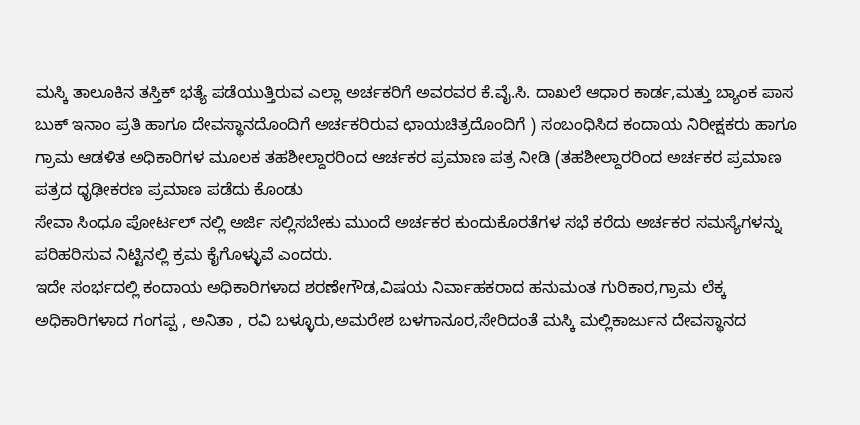ಮಸ್ಕಿ ತಾಲೂಕಿನ ತಸ್ತಿಕ್ ಭತ್ಯೆ ಪಡೆಯುತ್ತಿರುವ ಎಲ್ಲಾ ಅರ್ಚಕರಿಗೆ ಅವರವರ ಕೆ.ವೈ.ಸಿ. ದಾಖಲೆ ಆಧಾರ ಕಾರ್ಡ,ಮತ್ತು ಬ್ಯಾಂಕ ಪಾಸ ಬುಕ್ ಇನಾಂ ಪ್ರತಿ ಹಾಗೂ ದೇವಸ್ಥಾನದೊಂದಿಗೆ ಅರ್ಚಕರಿರುವ ಛಾಯಚಿತ್ರದೊಂದಿಗೆ ) ಸಂಬಂಧಿಸಿದ ಕಂದಾಯ ನಿರೀಕ್ಷಕರು ಹಾಗೂ ಗ್ರಾಮ ಆಡಳಿತ ಅಧಿಕಾರಿಗಳ ಮೂಲಕ ತಹಶೀಲ್ದಾರರಿಂದ ಆರ್ಚಕರ ಪ್ರಮಾಣ ಪತ್ರ ನೀಡಿ (ತಹಶೀಲ್ದಾರರಿಂದ ಅರ್ಚಕರ ಪ್ರಮಾಣ ಪತ್ರದ ಧೃಢೀಕರಣ ಪ್ರಮಾಣ ಪಡೆದು ಕೊಂಡು
ಸೇವಾ ಸಿಂಧೂ ಪೋರ್ಟಲ್ ನಲ್ಲಿ ಅರ್ಜಿ ಸಲ್ಲಿಸಬೇಕು ಮುಂದೆ ಅರ್ಚಕರ ಕುಂದುಕೊರತೆಗಳ ಸಭೆ ಕರೆದು ಅರ್ಚಕರ ಸಮಸ್ಯೆಗಳನ್ನು ಪರಿಹರಿಸುವ ನಿಟ್ಟಿನಲ್ಲಿ ಕ್ರಮ ಕೈಗೊಳ್ಳುವೆ ಎಂದರು.
ಇದೇ ಸಂರ್ಭದಲ್ಲಿ ಕಂದಾಯ ಅಧಿಕಾರಿಗಳಾದ ಶರಣೇಗೌಡ,ವಿಷಯ ನಿರ್ವಾಹಕರಾದ ಹನುಮಂತ ಗುರಿಕಾರ,ಗ್ರಾಮ ಲೆಕ್ಕ ಅಧಿಕಾರಿಗಳಾದ ಗಂಗಪ್ಪ , ಅನಿತಾ , ರವಿ ಬಳ್ಳೂರು,ಅಮರೇಶ ಬಳಗಾನೂರ,ಸೇರಿದಂತೆ ಮಸ್ಕಿ ಮಲ್ಲಿಕಾರ್ಜುನ ದೇವಸ್ಥಾನದ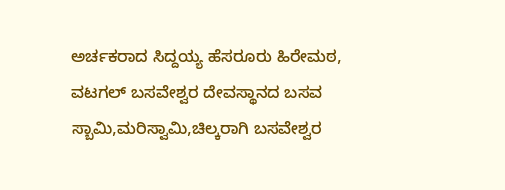ಅರ್ಚಕರಾದ ಸಿದ್ದಯ್ಯ ಹೆಸರೂರು ಹಿರೇಮಠ, ವಟಗಲ್ ಬಸವೇಶ್ವರ ದೇವಸ್ಥಾನದ ಬಸವ ಸ್ಬಾಮಿ,ಮರಿಸ್ವಾಮಿ,ಚಿಲ್ಕರಾಗಿ ಬಸವೇಶ್ವರ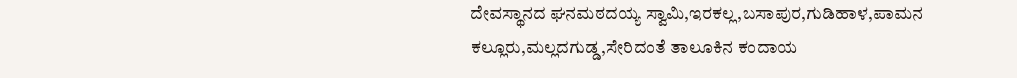ದೇವಸ್ಥಾನದ ಘನಮಠದಯ್ಯ ಸ್ವಾಮಿ,ಇರಕಲ್ಲ,ಬಸಾಪುರ,ಗುಡಿಹಾಳ,ಪಾಮನ ಕಲ್ಲೂರು,ಮಲ್ಲದಗುಡ್ಡ,ಸೇರಿದಂತೆ ತಾಲೂಕಿನ ಕಂದಾಯ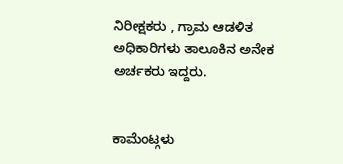ನಿರೀಕ್ಷಕರು , ಗ್ರಾಮ ಆಡಳಿತ ಅಧಿಕಾರಿಗಳು ತಾಲೂಕಿನ ಅನೇಕ ಅರ್ಚಕರು ಇದ್ದರು.


ಕಾಮೆಂಟ್ಗಳು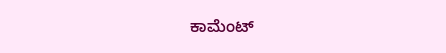ಕಾಮೆಂಟ್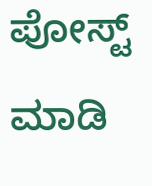ಪೋಸ್ಟ್ ಮಾಡಿ